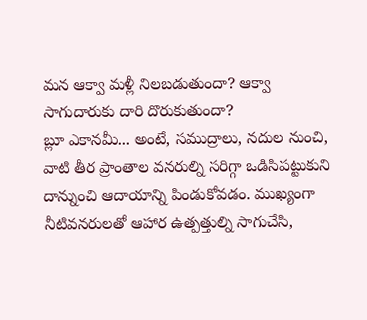మన ఆక్వా మళ్లీ నిలబడుతుందా? ఆక్వా సాగుదారుకు దారి దొరుకుతుందా?
బ్లూ ఎకానమీ... అంటే, సముద్రాలు, నదుల నుంచి, వాటి తీర ప్రాంతాల వనరుల్ని సరిగ్గా ఒడిసిపట్టుకుని దాన్నుంచి ఆదాయాన్ని పిండుకోవడం. ముఖ్యంగా నీటివనరులతో ఆహార ఉత్పత్తుల్ని సాగుచేసి,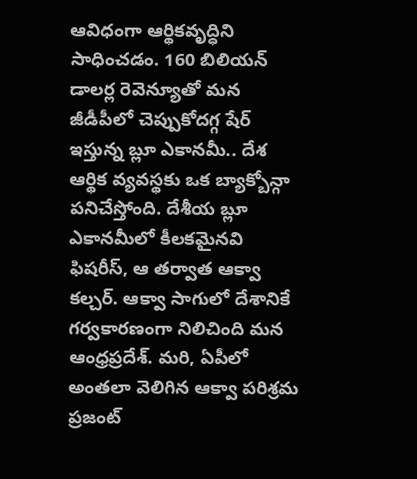ఆవిధంగా ఆర్థికవృద్ధిని సాధించడం. 160 బిలియన్ డాలర్ల రెవెన్యూతో మన జీడీపీలో చెప్పుకోదగ్గ షేర్ ఇస్తున్న బ్లూ ఎకానమీ.. దేశ ఆర్థిక వ్యవస్థకు ఒక బ్యాక్బోన్గా పనిచేస్తోంది. దేశీయ బ్లూ ఎకానమీలో కీలకమైనవి ఫిషరీస్, ఆ తర్వాత ఆక్వా కల్చర్. ఆక్వా సాగులో దేశానికే గర్వకారణంగా నిలిచింది మన ఆంధ్రప్రదేశ్. మరి, ఏపీలో అంతలా వెలిగిన ఆక్వా పరిశ్రమ ప్రజంట్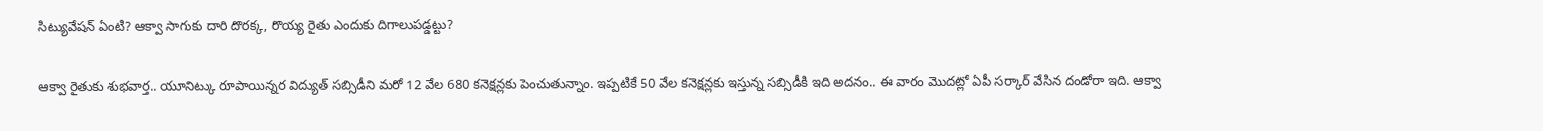సిట్యువేషన్ ఏంటి? ఆక్వా సాగుకు దారి దొరక్క, రొయ్య రైతు ఎందుకు దిగాలుపడ్డట్టు?

ఆక్వా రైతుకు శుభవార్త.. యూనిట్కు రూపాయిన్నర విద్యుత్ సబ్సిడీని మరో 12 వేల 680 కనెక్షన్లకు పెంచుతున్నాం. ఇప్పటికే 50 వేల కనెక్షన్లకు ఇస్తున్న సబ్సిడీకి ఇది అదనం.. ఈ వారం మొదట్లో ఏపీ సర్కార్ వేసిన దండోరా ఇది. ఆక్వా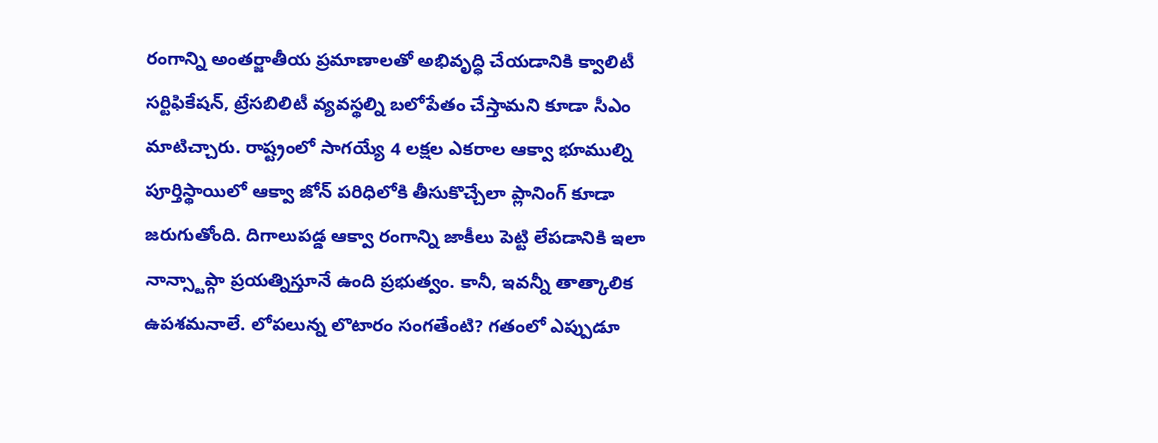రంగాన్ని అంతర్జాతీయ ప్రమాణాలతో అభివృద్ధి చేయడానికి క్వాలిటీ సర్టిఫికేషన్, ట్రేసబిలిటీ వ్యవస్థల్ని బలోపేతం చేస్తామని కూడా సీఎం మాటిచ్చారు. రాష్ట్రంలో సాగయ్యే 4 లక్షల ఎకరాల ఆక్వా భూముల్ని పూర్తిస్థాయిలో ఆక్వా జోన్ పరిధిలోకి తీసుకొచ్చేలా ప్లానింగ్ కూడా జరుగుతోంది. దిగాలుపడ్డ ఆక్వా రంగాన్ని జాకీలు పెట్టి లేపడానికి ఇలా నాన్స్టాప్గా ప్రయత్నిస్తూనే ఉంది ప్రభుత్వం. కానీ, ఇవన్నీ తాత్కాలిక ఉపశమనాలే. లోపలున్న లొటారం సంగతేంటి? గతంలో ఎప్పుడూ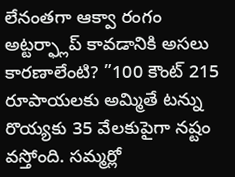లేనంతగా ఆక్వా రంగం అట్టర్ఫ్లాప్ కావడానికి అసలు కారణాలేంటి? ”100 కౌంట్ 215 రూపాయలకు అమ్మితే టన్ను రొయ్యకు 35 వేలకుపైగా నష్టం వస్తోంది. సమ్మర్లో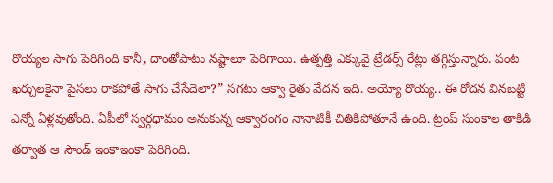రొయ్యల సాగు పెరిగింది కానీ, దాంతోపాటు నష్టాలూ పెరిగాయి. ఉత్పత్తి ఎక్కువై ట్రేడర్స్ రేట్లు తగ్గిస్తున్నారు. పంట ఖర్చులకైనా పైసలు రాకపోతే సాగు చేసేదెలా?” సగటు ఆక్వా రైతు వేదన ఇది. అయ్యో రొయ్య.. ఈ రోదన వినబట్టి ఎన్నో ఏళ్లవుతోంది. ఏపీలో స్వర్గధామం అనుకున్న ఆక్వారంగం నానాటికీ చితికిపోతూనే ఉంది. ట్రంప్ సుంకాల తాకిడి తర్వాత ఆ సౌండ్ ఇంకాఇంకా పెరిగింది.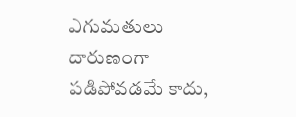ఎగుమతులు దారుణంగా పడిపోవడమే కాదు,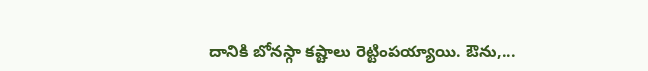దానికి బోనస్గా కష్టాలు రెట్టింపయ్యాయి. ఔను,...